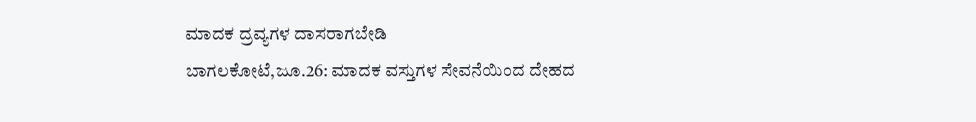ಮಾದಕ ದ್ರವ್ಯಗಳ ದಾಸರಾಗಬೇಡಿ
ಬಾಗಲಕೋಟೆ,ಜೂ.26: ಮಾದಕ ವಸ್ತುಗಳ ಸೇವನೆಯಿಂದ ದೇಹದ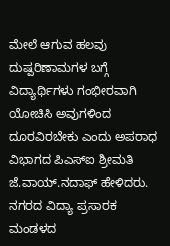ಮೇಲೆ ಆಗುವ ಹಲವು ದುಷ್ಪರಿಣಾಮಗಳ ಬಗ್ಗೆ ವಿದ್ಯಾರ್ಥಿಗಳು ಗಂಭೀರವಾಗಿ ಯೋಚಿಸಿ ಅವುಗಳಿಂದ ದೂರವಿರಬೇಕು ಎಂದು ಅಪರಾಧ ವಿಭಾಗದ ಪಿಎಸ್‍ಐ ಶ್ರೀಮತಿ ಜೆ.ವಾಯ್.ನದಾಫ್ ಹೇಳಿದರು.
ನಗರದ ವಿದ್ಯಾ ಪ್ರಸಾರಕ ಮಂಡಳದ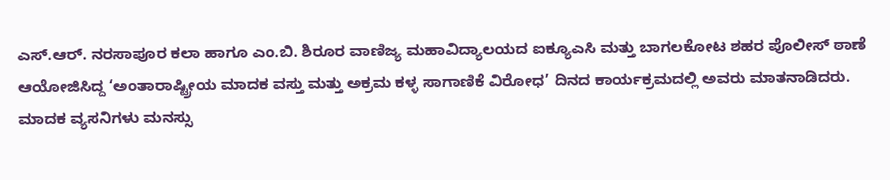ಎಸ್.ಆರ್. ನರಸಾಪೂರ ಕಲಾ ಹಾಗೂ ಎಂ.ಬಿ. ಶಿರೂರ ವಾಣಿಜ್ಯ ಮಹಾವಿದ್ಯಾಲಯದ ಐಕ್ಯೂಎಸಿ ಮತ್ತು ಬಾಗಲಕೋಟ ಶಹರ ಪೊಲೀಸ್ ಠಾಣೆ ಆಯೋಜಿಸಿದ್ದ ‘ಅಂತಾರಾಷ್ಟ್ರೀಯ ಮಾದಕ ವಸ್ತು ಮತ್ತು ಅಕ್ರಮ ಕಳ್ಳ ಸಾಗಾಣಿಕೆ ವಿರೋಧ’ ದಿನದ ಕಾರ್ಯಕ್ರಮದಲ್ಲಿ ಅವರು ಮಾತನಾಡಿದರು.
ಮಾದಕ ವ್ಯಸನಿಗಳು ಮನಸ್ಸು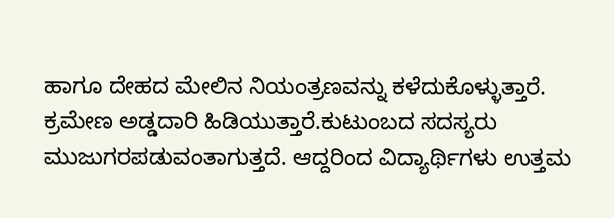ಹಾಗೂ ದೇಹದ ಮೇಲಿನ ನಿಯಂತ್ರಣವನ್ನು ಕಳೆದುಕೊಳ್ಳುತ್ತಾರೆ. ಕ್ರಮೇಣ ಅಡ್ಡದಾರಿ ಹಿಡಿಯುತ್ತಾರೆ.ಕುಟುಂಬದ ಸದಸ್ಯರು ಮುಜುಗರಪಡುವಂತಾಗುತ್ತದೆ. ಆದ್ದರಿಂದ ವಿದ್ಯಾರ್ಥಿಗಳು ಉತ್ತಮ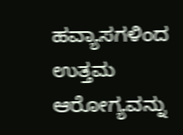ಹವ್ಯಾಸಗಳಿಂದ ಉತ್ತಮ ಆರೋಗ್ಯವನ್ನು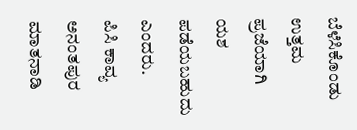ಬೆಳೆಸಿಕೊಂಡು ಉತ್ತಮ ಪ್ರಜೆಯಾಗಿ ಯಶ ಪಡೆಯಬಹುದು ಎಂದರು.
ಪಿಸಿ ಕಾವ್ಯ ಅನಂತಪುರ ಮಾತನಾಡಿ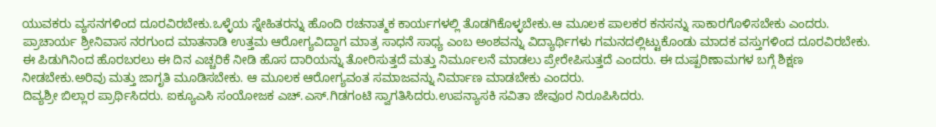ಯುವಕರು ವ್ಯಸನಗಳಿಂದ ದೂರವಿರಬೇಕು.ಒಳ್ಳೆಯ ಸ್ನೇಹಿತರನ್ನು ಹೊಂದಿ ರಚನಾತ್ಮಕ ಕಾರ್ಯಗಳಲ್ಲಿ ತೊಡಗಿಕೊಳ್ಳಬೇಕು.ಆ ಮೂಲಕ ಪಾಲಕರ ಕನಸನ್ನು ಸಾಕಾರಗೊಳಿಸಬೇಕು ಎಂದರು.
ಪ್ರಾಚಾರ್ಯ ಶ್ರೀನಿವಾಸ ನರಗುಂದ ಮಾತನಾಡಿ ಉತ್ತಮ ಆರೋಗ್ಯವಿದ್ದಾಗ ಮಾತ್ರ ಸಾಧನೆ ಸಾಧ್ಯ ಎಂಬ ಅಂಶವನ್ನು ವಿದ್ಯಾರ್ಥಿಗಳು ಗಮನದಲ್ಲಿಟ್ಟುಕೊಂಡು ಮಾದಕ ವಸ್ತುಗಳಿಂದ ದೂರವಿರಬೇಕು. ಈ ಪಿಡುಗಿನಿಂದ ಹೊರಬರಲು ಈ ದಿನ ಎಚ್ಚರಿಕೆ ನೀಡಿ ಹೊಸ ದಾರಿಯನ್ನು ತೋರಿಸುತ್ತದೆ ಮತ್ತು ನಿರ್ಮೂಲನೆ ಮಾಡಲು ಪ್ರೇರೇಪಿಸುತ್ತದೆ ಎಂದರು. ಈ ದುಷ್ಪರಿಣಾಮಗಳ ಬಗ್ಗೆ ಶಿಕ್ಷಣ ನೀಡಬೇಕು.ಅರಿವು ಮತ್ತು ಜಾಗೃತಿ ಮೂಡಿಸಬೇಕು. ಆ ಮೂಲಕ ಆರೋಗ್ಯವಂತ ಸಮಾಜವನ್ನು ನಿರ್ಮಾಣ ಮಾಡಬೇಕು ಎಂದರು.
ದಿವ್ಯಶ್ರೀ ಬಿಲ್ಲಾರ ಪ್ರಾರ್ಥಿಸಿದರು. ಐಕ್ಯೂಎಸಿ ಸಂಯೋಜಕ ಎಚ್.ಎಸ್.ಗಿಡಗಂಟಿ ಸ್ವಾಗತಿಸಿದರು.ಉಪನ್ಯಾಸಕಿ ಸವಿತಾ ಜೇವೂರ ನಿರೂಪಿಸಿದರು.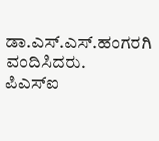ಡಾ.ಎಸ್.ಎಸ್.ಹಂಗರಗಿ ವಂದಿಸಿದರು.
ಪಿಎಸ್‍ಐ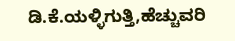ಡಿ.ಕೆ.ಯಳ್ಳಿಗುತ್ತಿ,ಹೆಚ್ಚುವರಿ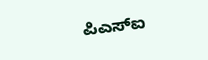ಪಿಎಸ್‍ಐ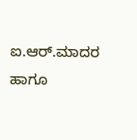ಐ.ಆರ್.ಮಾದರ ಹಾಗೂ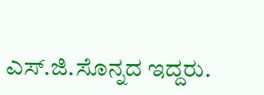ಎಸ್.ಜಿ.ಸೊನ್ನದ ಇದ್ದರು.